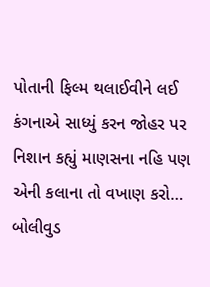પોતાની ફિલ્મ થલાઈવીને લઈ કંગનાએ સાધ્યું કરન જોહર પર નિશાન કહ્યું માણસના નહિ પણ એની કલાના તો વખાણ કરો…
બોલીવુડ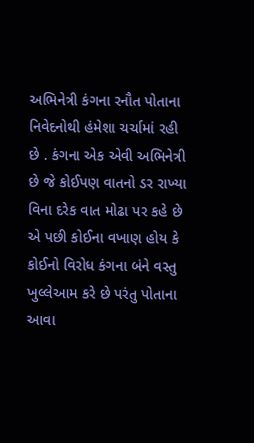અભિનેત્રી કંગના રનૌત પોતાના નિવેદનોથી હંમેશા ચર્ચામાં રહી છે . કંગના એક એવી અભિનેત્રી છે જે કોઈપણ વાતનો ડર રાખ્યા વિના દરેક વાત મોઢા પર કહે છે એ પછી કોઈના વખાણ હોય કે કોઈનો વિરોધ કંગના બંને વસ્તુ ખુલ્લેઆમ કરે છે પરંતુ પોતાના આવા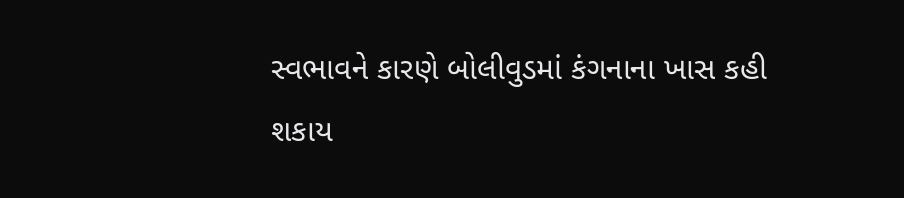સ્વભાવને કારણે બોલીવુડમાં કંગનાના ખાસ કહી શકાય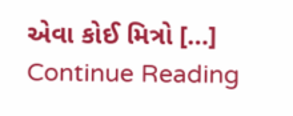એવા કોઈ મિત્રો […]
Continue Reading